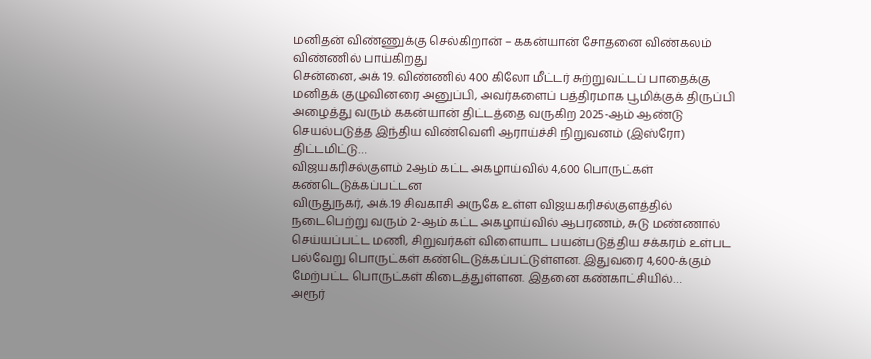மனிதன் விண்ணுக்கு செல்கிறான் – ககன்யான் சோதனை விண்கலம் விண்ணில் பாய்கிறது
சென்னை, அக் 19. விண்ணில் 400 கிலோ மீட்டர் சுற்றுவட்டப் பாதைக்கு மனிதக் குழுவினரை அனுப்பி, அவர்களைப் பத்திரமாக பூமிக்குக் திருப்பி அழைத்து வரும் ககன்யான் திட்டத்தை வருகிற 2025-ஆம் ஆண்டு செயல்படுத்த இந்திய விண்வெளி ஆராய்ச்சி நிறுவனம் (இஸ்ரோ) திட்டமிட்டு…
விஜயகரிசல்குளம் 2ஆம் கட்ட அகழாய்வில் 4,600 பொருட்கள் கண்டெடுக்கப்பட்டன
விருதுநகர், அக்.19 சிவகாசி அருகே உள்ள விஜயகரிசல்குளத்தில் நடைபெற்று வரும் 2-ஆம் கட்ட அகழாய்வில் ஆபரணம், சுடு மண்ணால் செய்யப்பட்ட மணி, சிறுவர்கள் விளையாட பயன்படுத்திய சக்கரம் உள்பட பல்வேறு பொருட்கள் கண்டெடுக்கப்பட்டுள்ளன. இதுவரை 4,600-க்கும் மேற்பட்ட பொருட்கள் கிடைத்துள்ளன. இதனை கண்காட்சியில்…
அரூர்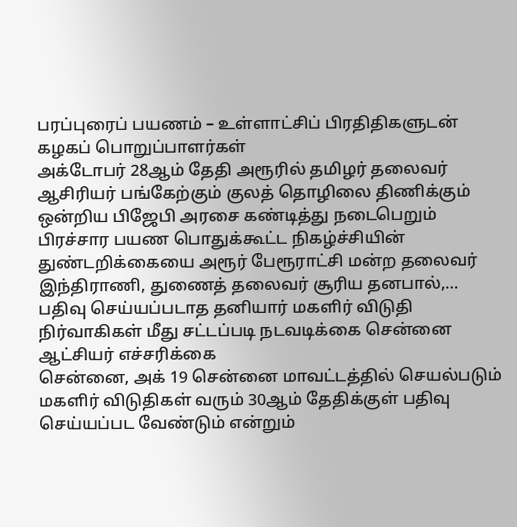பரப்புரைப் பயணம் – உள்ளாட்சிப் பிரதிதிகளுடன் கழகப் பொறுப்பாளர்கள்
அக்டோபர் 28ஆம் தேதி அரூரில் தமிழர் தலைவர் ஆசிரியர் பங்கேற்கும் குலத் தொழிலை திணிக்கும் ஒன்றிய பிஜேபி அரசை கண்டித்து நடைபெறும் பிரச்சார பயண பொதுக்கூட்ட நிகழ்ச்சியின் துண்டறிக்கையை அரூர் பேரூராட்சி மன்ற தலைவர் இந்திராணி, துணைத் தலைவர் சூரிய தனபால்,…
பதிவு செய்யப்படாத தனியார் மகளிர் விடுதி நிர்வாகிகள் மீது சட்டப்படி நடவடிக்கை சென்னை ஆட்சியர் எச்சரிக்கை
சென்னை, அக் 19 சென்னை மாவட்டத்தில் செயல்படும் மகளிர் விடுதிகள் வரும் 30ஆம் தேதிக்குள் பதிவு செய்யப்பட வேண்டும் என்றும்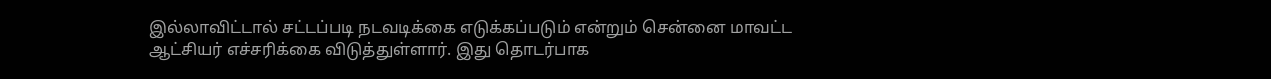இல்லாவிட்டால் சட்டப்படி நடவடிக்கை எடுக்கப்படும் என்றும் சென்னை மாவட்ட ஆட்சியர் எச்சரிக்கை விடுத்துள்ளார். இது தொடர்பாக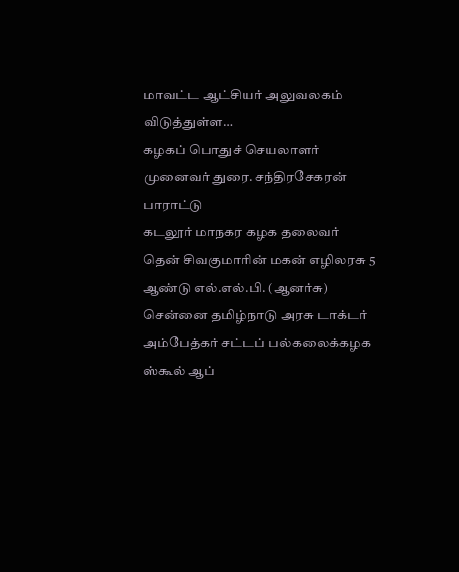மாவட்ட ஆட்சியர் அலுவலகம் விடுத்துள்ள…
கழகப் பொதுச் செயலாளர் முனைவர் துரை. சந்திரசேகரன் பாராட்டு
கடலூர் மாநகர கழக தலைவர் தென் சிவகுமாரின் மகன் எழிலரசு 5 ஆண்டு எல்.எல்.பி. (ஆனர்சு) சென்னை தமிழ்நாடு அரசு டாக்டர் அம்பேத்கர் சட்டப் பல்கலைக்கழக ஸ்கூல் ஆப்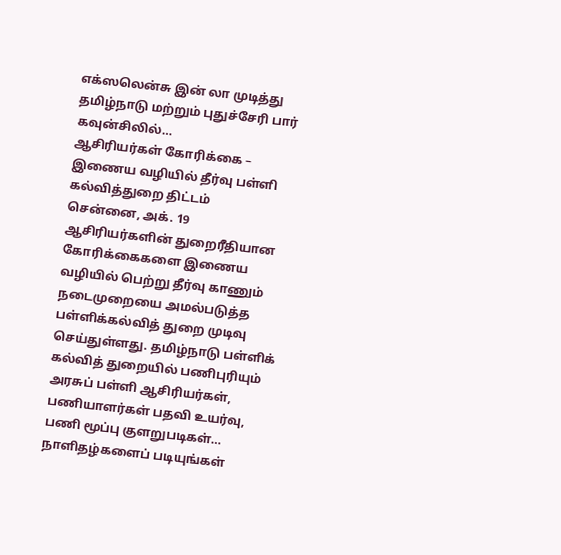எக்ஸலென்சு இன் லா முடித்து தமிழ்நாடு மற்றும் புதுச்சேரி பார் கவுன்சிலில்…
ஆசிரியர்கள் கோரிக்கை – இணைய வழியில் தீர்வு பள்ளி கல்வித்துறை திட்டம்
சென்னை, அக். 19 ஆசிரியர்களின் துறைரீதியான கோரிக்கைகளை இணைய வழியில் பெற்று தீர்வு காணும் நடைமுறையை அமல்படுத்த பள்ளிக்கல்வித் துறை முடிவு செய்துள்ளது. தமிழ்நாடு பள்ளிக் கல்வித் துறையில் பணிபுரியும் அரசுப் பள்ளி ஆசிரியர்கள், பணியாளர்கள் பதவி உயர்வு, பணி மூப்பு குளறுபடிகள்…
நாளிதழ்களைப் படியுங்கள்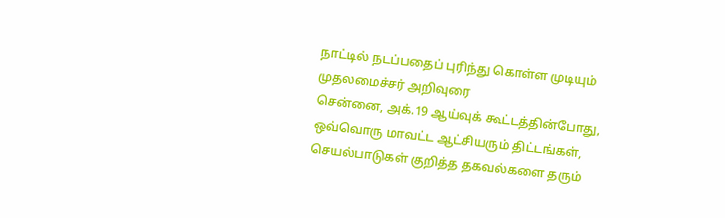நாட்டில் நடப்பதைப் புரிந்து கொள்ள முடியும் முதலமைச்சர் அறிவுரை
சென்னை, அக்.19 ஆய்வுக் கூட்டத்தின்போது, ஒவ்வொரு மாவட்ட ஆட்சியரும் திட்டங்கள், செயல்பாடுகள் குறித்த தகவல்களை தரும்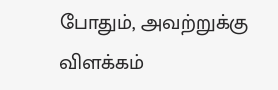போதும், அவற்றுக்கு விளக்கம்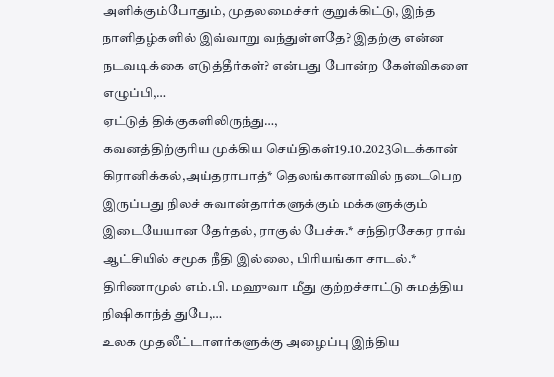அளிக்கும்போதும், முதலமைச்சர் குறுக்கிட்டு, இந்த நாளிதழ்களில் இவ்வாறு வந்துள்ளதே? இதற்கு என்ன நடவடிக்கை எடுத்தீர்கள்? என்பது போன்ற கேள்விகளை எழுப்பி,…
ஏட்டுத் திக்குகளிலிருந்து…,
கவனத்திற்குரிய முக்கிய செய்திகள்19.10.2023டெக்கான் கிரானிக்கல்,அய்தராபாத்* தெலங்கானாவில் நடைபெற இருப்பது நிலச் சுவான்தார்களுக்கும் மக்களுக்கும் இடையேயான தேர்தல், ராகுல் பேச்சு.* சந்திரசேகர ராவ் ஆட்சியில் சமூக நீதி இல்லை, பிரியங்கா சாடல்.* திரிணாமுல் எம்.பி. மஹுவா மீது குற்றச்சாட்டு சுமத்திய நிஷிகாந்த் துபே,…
உலக முதலீட்டாளர்களுக்கு அழைப்பு இந்திய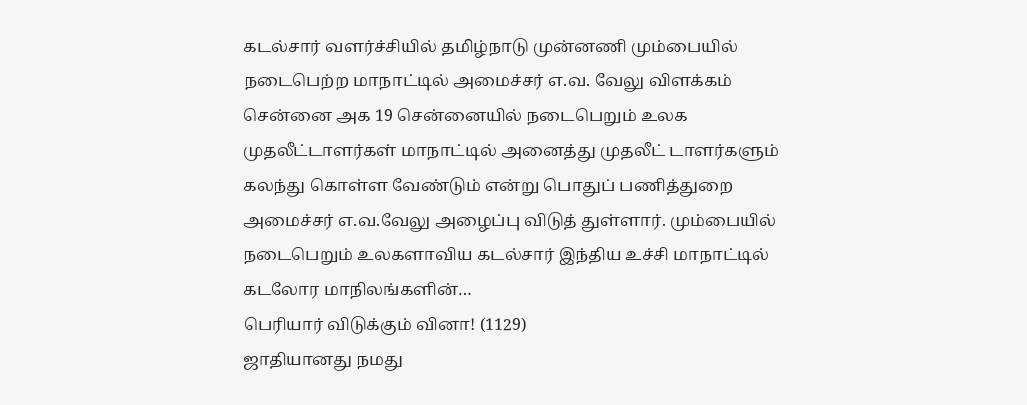கடல்சார் வளர்ச்சியில் தமிழ்நாடு முன்னணி மும்பையில் நடைபெற்ற மாநாட்டில் அமைச்சர் எ.வ. வேலு விளக்கம்
சென்னை அக 19 சென்னையில் நடைபெறும் உலக முதலீட்டாளர்கள் மாநாட்டில் அனைத்து முதலீட் டாளர்களும் கலந்து கொள்ள வேண்டும் என்று பொதுப் பணித்துறை அமைச்சர் எ.வ.வேலு அழைப்பு விடுத் துள்ளார். மும்பையில் நடைபெறும் உலகளாவிய கடல்சார் இந்திய உச்சி மாநாட்டில் கடலோர மாநிலங்களின்…
பெரியார் விடுக்கும் வினா! (1129)
ஜாதியானது நமது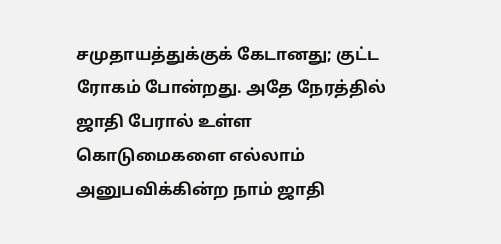சமுதாயத்துக்குக் கேடானது; குட்ட ரோகம் போன்றது. அதே நேரத்தில் ஜாதி பேரால் உள்ள கொடுமைகளை எல்லாம் அனுபவிக்கின்ற நாம் ஜாதி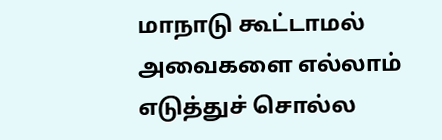மாநாடு கூட்டாமல் அவைகளை எல்லாம் எடுத்துச் சொல்ல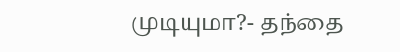முடியுமா?- தந்தை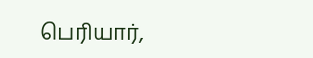பெரியார்,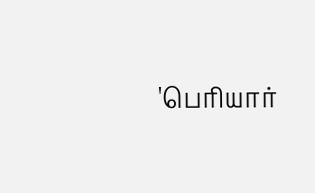'பெரியார்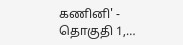கணினி' - தொகுதி 1,…